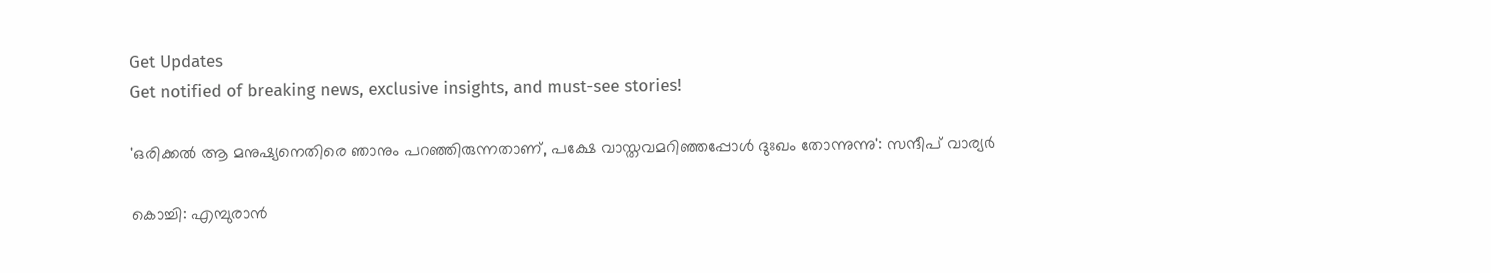Get Updates
Get notified of breaking news, exclusive insights, and must-see stories!

'ഒരിക്കൽ ആ മനുഷ്യനെതിരെ ഞാനും പറഞ്ഞിരുന്നതാണ്, പക്ഷേ വാസ്തവമറിഞ്ഞപ്പോൾ ദുഃഖം തോന്നുന്നു': സന്ദീപ് വാര്യർ

കൊച്ചി: എമ്പുരാൻ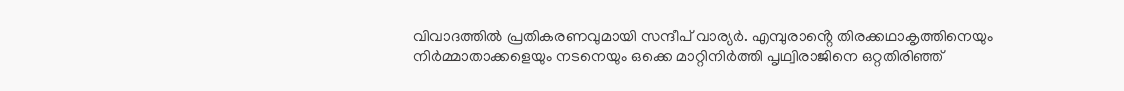വിവാദത്തിൽ പ്രതികരണവുമായി സന്ദീപ് വാര്യർ. എമ്പുരാൻ്റെ തിരക്കഥാകൃത്തിനെയും നിർമ്മാതാക്കളെയും നടനെയും ഒക്കെ മാറ്റിനിർത്തി പൃഥ്വിരാജിനെ ഒറ്റതിരിഞ്ഞ്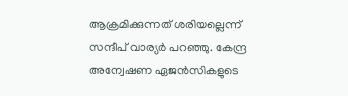ആക്രമിക്കുന്നത് ശരിയല്ലെന്ന് സന്ദീപ് വാര്യർ പറ‍ഞ്ഞു. കേന്ദ്ര അന്വേഷണ ഏജൻസികളുടെ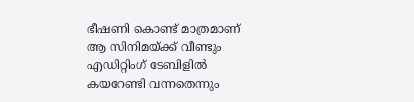ഭീഷണി കൊണ്ട് മാത്രമാണ് ആ സിനിമയ്ക്ക് വീണ്ടും എഡിറ്റിംഗ് ടേബിളിൽ കയറേണ്ടി വന്നതെന്നും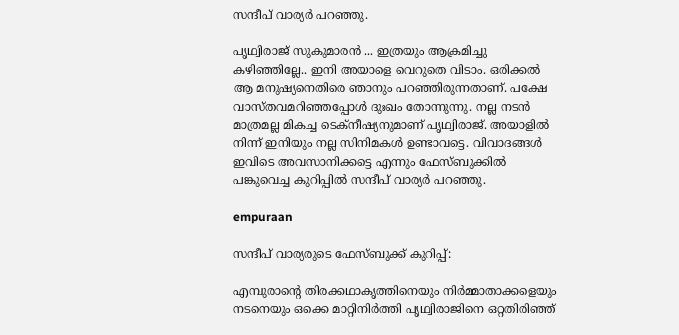സന്ദീപ് വാര്യർ പറഞ്ഞു.

പൃഥ്വിരാജ് സുകുമാരൻ ... ഇത്രയും ആക്രമിച്ചു കഴിഞ്ഞില്ലേ.. ഇനി അയാളെ വെറുതെ വിടാം. ഒരിക്കൽ ആ മനുഷ്യനെതിരെ ഞാനും പറഞ്ഞിരുന്നതാണ്. പക്ഷേ വാസ്തവമറിഞ്ഞപ്പോൾ ദുഃഖം തോന്നുന്നു. നല്ല നടൻ മാത്രമല്ല മികച്ച ടെക്നീഷ്യനുമാണ് പൃഥ്വിരാജ്. അയാളിൽ നിന്ന് ഇനിയും നല്ല സിനിമകൾ ഉണ്ടാവട്ടെ. വിവാദങ്ങൾ ഇവിടെ അവസാനിക്കട്ടെ എന്നും ഫേസ്ബുക്കിൽ പങ്കുവെച്ച കുറിപ്പിൽ സന്ദീപ് വാര്യർ പറ‍ഞ്ഞു.

empuraan

സന്ദീപ് വാര്യരുടെ ഫേസ്ബുക്ക് കുറിപ്പ്:

എമ്പുരാൻ്റെ തിരക്കഥാകൃത്തിനെയും നിർമ്മാതാക്കളെയും നടനെയും ഒക്കെ മാറ്റിനിർത്തി പൃഥ്വിരാജിനെ ഒറ്റതിരിഞ്ഞ്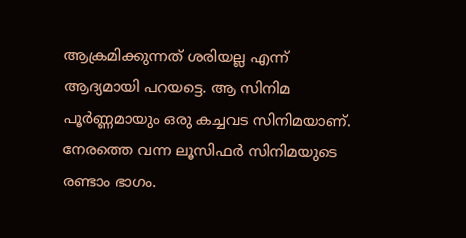ആക്രമിക്കുന്നത് ശരിയല്ല എന്ന് ആദ്യമായി പറയട്ടെ. ആ സിനിമ പൂർണ്ണമായും ഒരു കച്ചവട സിനിമയാണ്. നേരത്തെ വന്ന ലൂസിഫർ സിനിമയുടെ രണ്ടാം ഭാഗം.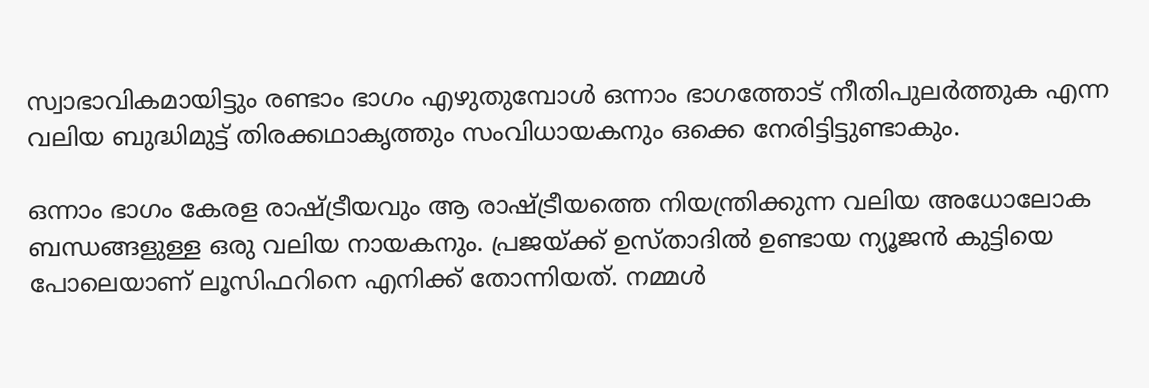സ്വാഭാവികമായിട്ടും രണ്ടാം ഭാഗം എഴുതുമ്പോൾ ഒന്നാം ഭാഗത്തോട് നീതിപുലർത്തുക എന്ന വലിയ ബുദ്ധിമുട്ട് തിരക്കഥാകൃത്തും സംവിധായകനും ഒക്കെ നേരിട്ടിട്ടുണ്ടാകും.

ഒന്നാം ഭാഗം കേരള രാഷ്ട്രീയവും ആ രാഷ്ട്രീയത്തെ നിയന്ത്രിക്കുന്ന വലിയ അധോലോക ബന്ധങ്ങളുള്ള ഒരു വലിയ നായകനും. പ്രജയ്ക്ക് ഉസ്താദിൽ ഉണ്ടായ ന്യൂജൻ കുട്ടിയെ പോലെയാണ് ലൂസിഫറിനെ എനിക്ക് തോന്നിയത്. നമ്മൾ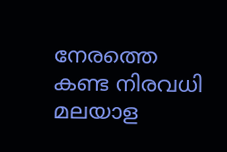നേരത്തെ കണ്ട നിരവധി മലയാള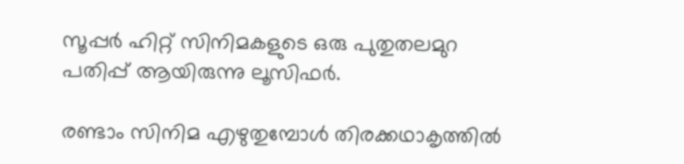സൂപ്പർ ഹിറ്റ് സിനിമകളുടെ ഒരു പുതുതലമുറ പതിപ്പ് ആയിരുന്നു ലൂസിഫർ.

രണ്ടാം സിനിമ എഴുതുമ്പോൾ തിരക്കഥാകൃത്തിൽ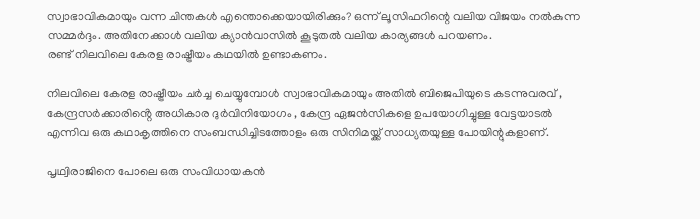സ്വാഭാവികമായും വന്ന ചിന്തകൾ എന്തൊക്കെയായിരിക്കും? ഒന്ന് ലൂസിഫറിന്റെ വലിയ വിജയം നൽകുന്ന സമ്മർദ്ദം. അതിനേക്കാൾ വലിയ ക്യാൻവാസിൽ കൂടുതൽ വലിയ കാര്യങ്ങൾ പറയണം.
രണ്ട് നിലവിലെ കേരള രാഷ്ട്രീയം കഥയിൽ ഉണ്ടാകണം.

നിലവിലെ കേരള രാഷ്ട്രീയം ചർച്ച ചെയ്യുമ്പോൾ സ്വാഭാവികമായും അതിൽ ബിജെപിയുടെ കടന്നുവരവ് , കേന്ദ്രസർക്കാരിൻ്റെ അധികാര ദുർവിനിയോഗം , കേന്ദ്ര ഏജൻസികളെ ഉപയോഗിച്ചുള്ള വേട്ടയാടൽ എന്നിവ ഒരു കഥാകൃത്തിനെ സംബന്ധിച്ചിടത്തോളം ഒരു സിനിമയ്ക്ക് സാധ്യതയുള്ള പോയിന്റുകളാണ്.

പൃഥ്വിരാജിനെ പോലെ ഒരു സംവിധായകൻ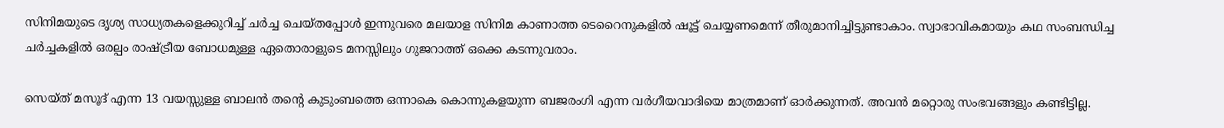സിനിമയുടെ ദൃശ്യ സാധ്യതകളെക്കുറിച്ച് ചർച്ച ചെയ്തപ്പോൾ ഇന്നുവരെ മലയാള സിനിമ കാണാത്ത ടെറൈനുകളിൽ ഷൂട്ട് ചെയ്യണമെന്ന് തീരുമാനിച്ചിട്ടുണ്ടാകാം. സ്വാഭാവികമായും കഥ സംബന്ധിച്ച ചർച്ചകളിൽ ഒരല്പം രാഷ്ട്രീയ ബോധമുള്ള ഏതൊരാളുടെ മനസ്സിലും ഗുജറാത്ത് ഒക്കെ കടന്നുവരാം.

സെയ്ത് മസൂദ് എന്ന 13 വയസ്സുള്ള ബാലൻ തന്റെ കുടുംബത്തെ ഒന്നാകെ കൊന്നുകളയുന്ന ബജരംഗി എന്ന വർഗീയവാദിയെ മാത്രമാണ് ഓർക്കുന്നത്. അവൻ മറ്റൊരു സംഭവങ്ങളും കണ്ടിട്ടില്ല.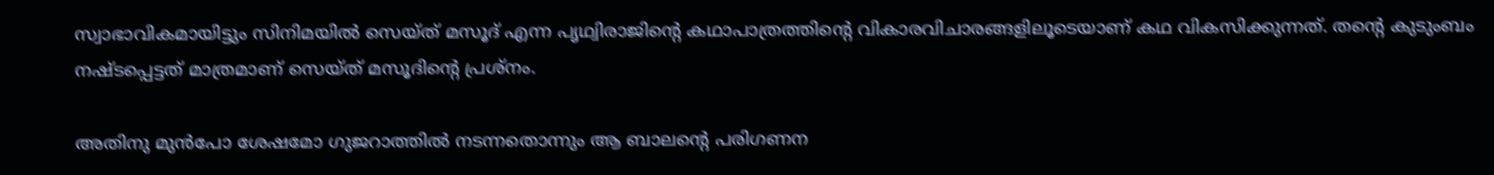സ്വാഭാവികമായിട്ടും സിനിമയിൽ സെയ്ത് മസൂദ് എന്ന പൃഥ്വിരാജിന്റെ കഥാപാത്രത്തിൻ്റെ വികാരവിചാരങ്ങളിലൂടെയാണ് കഥ വികസിക്കുന്നത്. തൻ്റെ കുടുംബം നഷ്ടപ്പെട്ടത് മാത്രമാണ് സെയ്ത് മസൂദിന്റെ പ്രശ്നം.

അതിനു മുൻപോ ശേഷമോ ഗുജറാത്തിൽ നടന്നതൊന്നും ആ ബാലന്റെ പരിഗണന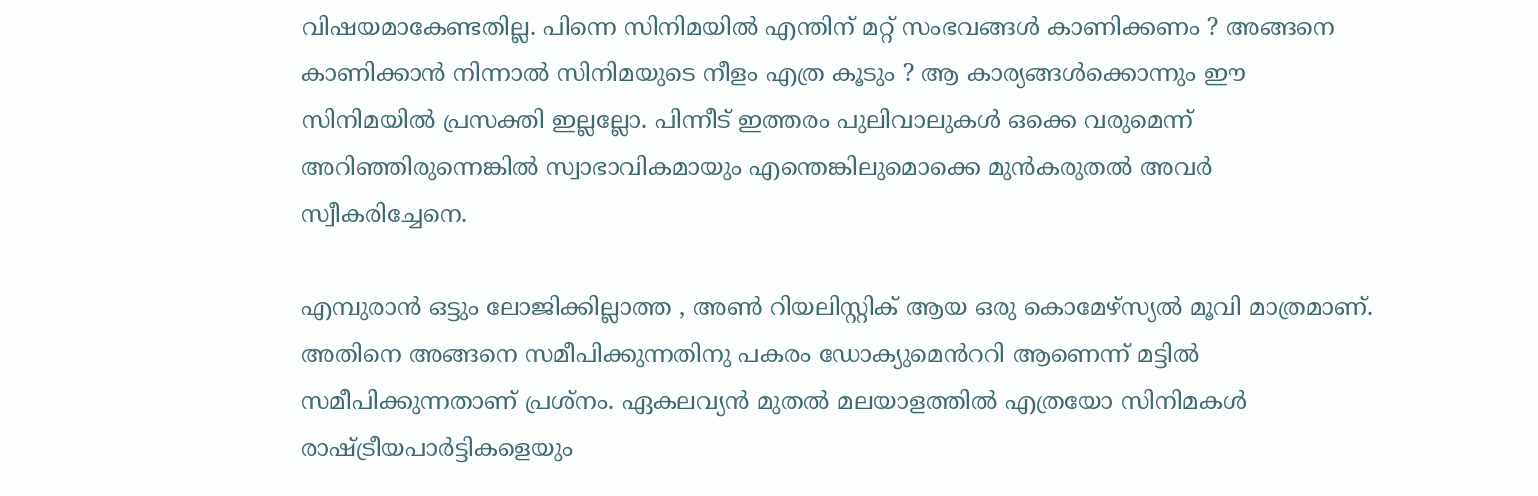വിഷയമാകേണ്ടതില്ല. പിന്നെ സിനിമയിൽ എന്തിന് മറ്റ് സംഭവങ്ങൾ കാണിക്കണം ? അങ്ങനെ കാണിക്കാൻ നിന്നാൽ സിനിമയുടെ നീളം എത്ര കൂടും ? ആ കാര്യങ്ങൾക്കൊന്നും ഈ സിനിമയിൽ പ്രസക്തി ഇല്ലല്ലോ. പിന്നീട് ഇത്തരം പുലിവാലുകൾ ഒക്കെ വരുമെന്ന് അറിഞ്ഞിരുന്നെങ്കിൽ സ്വാഭാവികമായും എന്തെങ്കിലുമൊക്കെ മുൻകരുതൽ അവർ സ്വീകരിച്ചേനെ.

എമ്പുരാൻ ഒട്ടും ലോജിക്കില്ലാത്ത , അൺ റിയലിസ്റ്റിക് ആയ ഒരു കൊമേഴ്സ്യൽ മൂവി മാത്രമാണ്. അതിനെ അങ്ങനെ സമീപിക്കുന്നതിനു പകരം ഡോക്യുമെൻററി ആണെന്ന് മട്ടിൽ സമീപിക്കുന്നതാണ് പ്രശ്നം. ഏകലവ്യൻ മുതൽ മലയാളത്തിൽ എത്രയോ സിനിമകൾ രാഷ്ട്രീയപാർട്ടികളെയും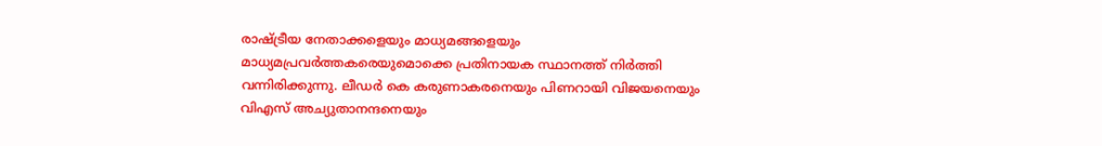രാഷ്ട്രീയ നേതാക്കളെയും മാധ്യമങ്ങളെയും മാധ്യമപ്രവർത്തകരെയുമൊക്കെ പ്രതിനായക സ്ഥാനത്ത് നിർത്തി വന്നിരിക്കുന്നു. ലീഡർ കെ കരുണാകരനെയും പിണറായി വിജയനെയും വിഎസ് അച്യുതാനന്ദനെയും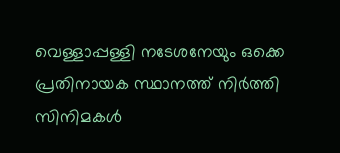വെള്ളാപ്പള്ളി നടേശനേയും ഒക്കെ പ്രതിനായക സ്ഥാനത്ത് നിർത്തി സിനിമകൾ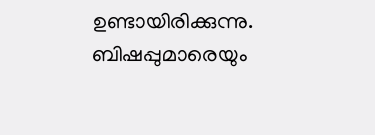ഉണ്ടായിരിക്കുന്നു. ബിഷപ്പുമാരെയും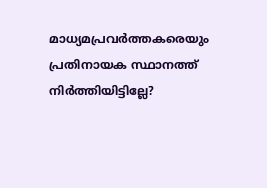മാധ്യമപ്രവർത്തകരെയും പ്രതിനായക സ്ഥാനത്ത് നിർത്തിയിട്ടില്ലേ?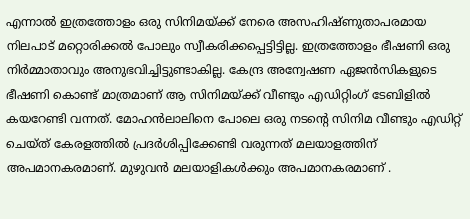എന്നാൽ ഇത്രത്തോളം ഒരു സിനിമയ്ക്ക് നേരെ അസഹിഷ്ണുതാപരമായ നിലപാട് മറ്റൊരിക്കൽ പോലും സ്വീകരിക്കപ്പെട്ടിട്ടില്ല. ഇത്രത്തോളം ഭീഷണി ഒരു നിർമ്മാതാവും അനുഭവിച്ചിട്ടുണ്ടാകില്ല. കേന്ദ്ര അന്വേഷണ ഏജൻസികളുടെ ഭീഷണി കൊണ്ട് മാത്രമാണ് ആ സിനിമയ്ക്ക് വീണ്ടും എഡിറ്റിംഗ് ടേബിളിൽ കയറേണ്ടി വന്നത്. മോഹൻലാലിനെ പോലെ ഒരു നടന്റെ സിനിമ വീണ്ടും എഡിറ്റ് ചെയ്ത് കേരളത്തിൽ പ്രദർശിപ്പിക്കേണ്ടി വരുന്നത് മലയാളത്തിന് അപമാനകരമാണ്. മുഴുവൻ മലയാളികൾക്കും അപമാനകരമാണ് .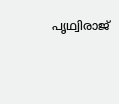പൃഥ്വിരാജ്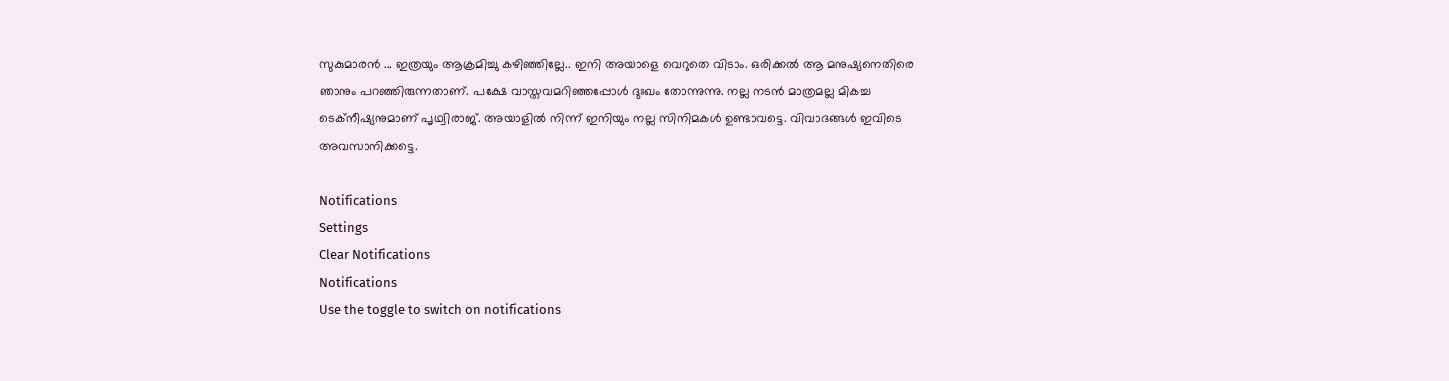സുകുമാരൻ ... ഇത്രയും ആക്രമിച്ചു കഴിഞ്ഞില്ലേ.. ഇനി അയാളെ വെറുതെ വിടാം. ഒരിക്കൽ ആ മനുഷ്യനെതിരെ ഞാനും പറഞ്ഞിരുന്നതാണ്. പക്ഷേ വാസ്തവമറിഞ്ഞപ്പോൾ ദുഃഖം തോന്നുന്നു. നല്ല നടൻ മാത്രമല്ല മികച്ച ടെക്നീഷ്യനുമാണ് പൃഥ്വിരാജ്. അയാളിൽ നിന്ന് ഇനിയും നല്ല സിനിമകൾ ഉണ്ടാവട്ടെ. വിവാദങ്ങൾ ഇവിടെ അവസാനിക്കട്ടെ.

Notifications
Settings
Clear Notifications
Notifications
Use the toggle to switch on notifications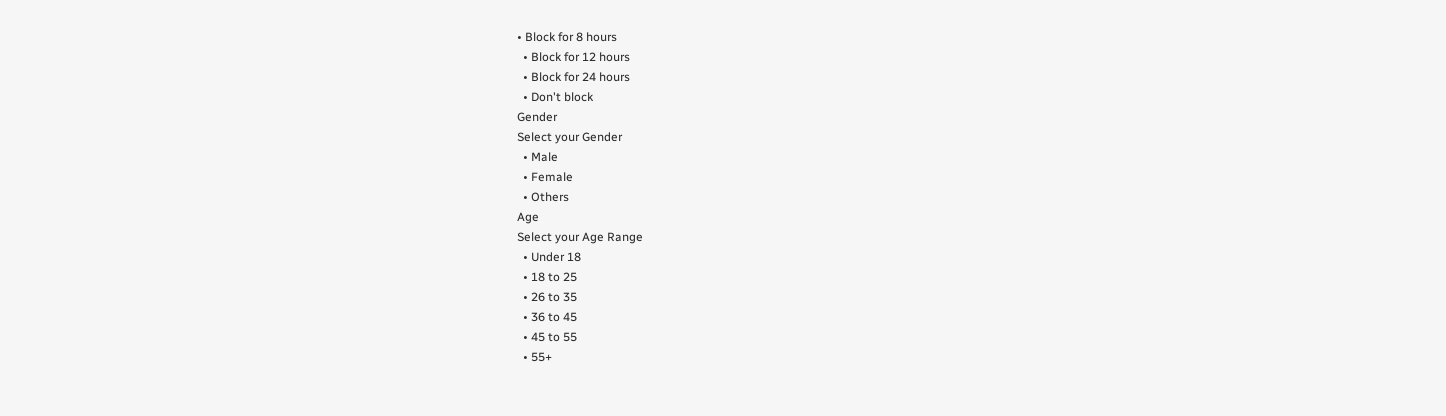• Block for 8 hours
  • Block for 12 hours
  • Block for 24 hours
  • Don't block
Gender
Select your Gender
  • Male
  • Female
  • Others
Age
Select your Age Range
  • Under 18
  • 18 to 25
  • 26 to 35
  • 36 to 45
  • 45 to 55
  • 55+